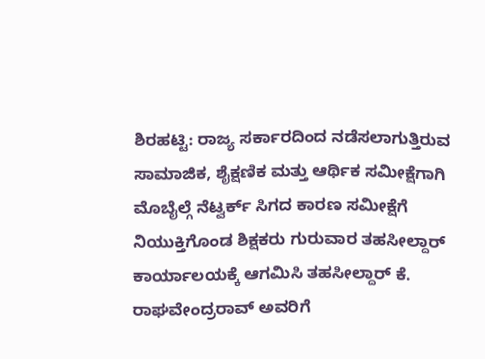ಶಿರಹಟ್ಟಿ: ರಾಜ್ಯ ಸರ್ಕಾರದಿಂದ ನಡೆಸಲಾಗುತ್ತಿರುವ ಸಾಮಾಜಿಕ, ಶೈಕ್ಷಣಿಕ ಮತ್ತು ಆರ್ಥಿಕ ಸಮೀಕ್ಷೆಗಾಗಿ ಮೊಬೈಲ್ಗೆ ನೆಟ್ವರ್ಕ್ ಸಿಗದ ಕಾರಣ ಸಮೀಕ್ಷೆಗೆ ನಿಯುಕ್ತಿಗೊಂಡ ಶಿಕ್ಷಕರು ಗುರುವಾರ ತಹಸೀಲ್ದಾರ್ ಕಾರ್ಯಾಲಯಕ್ಕೆ ಆಗಮಿಸಿ ತಹಸೀಲ್ದಾರ್ ಕೆ. ರಾಘವೇಂದ್ರರಾವ್ ಅವರಿಗೆ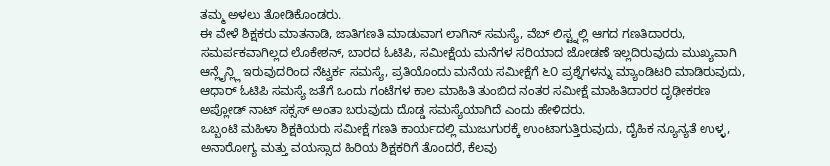ತಮ್ಮ ಅಳಲು ತೋಡಿಕೊಂಡರು.
ಈ ವೇಳೆ ಶಿಕ್ಷಕರು ಮಾತನಾಡಿ, ಜಾತಿಗಣತಿ ಮಾಡುವಾಗ ಲಾಗಿನ್ ಸಮಸ್ಯೆ, ವೆಬ್ ಲಿಸ್ಟ್ನಲ್ಲಿ ಆಗದ ಗಣತಿದಾರರು, ಸಮರ್ಪಕವಾಗಿಲ್ಲದ ಲೊಕೇಶನ್, ಬಾರದ ಓಟಿಪಿ, ಸಮೀಕ್ಷೆಯ ಮನೆಗಳ ಸರಿಯಾದ ಜೋಡಣೆ ಇಲ್ಲದಿರುವುದು ಮುಖ್ಯವಾಗಿ ಆನ್ಲೈನ್ಲ್ಲಿ ಇರುವುದರಿಂದ ನೆಟ್ವರ್ಕ ಸಮಸ್ಯೆ, ಪ್ರತಿಯೊಂದು ಮನೆಯ ಸಮೀಕ್ಷೆಗೆ ೬೦ ಪ್ರಶ್ನೆಗಳನ್ನು ಮ್ಯಾಂಡಿಟರಿ ಮಾಡಿರುವುದು, ಆಧಾರ್ ಓಟಿಪಿ ಸಮಸ್ಯೆ ಜತೆಗೆ ಒಂದು ಗಂಟೆಗಳ ಕಾಲ ಮಾಹಿತಿ ತುಂಬಿದ ನಂತರ ಸಮೀಕ್ಷೆ ಮಾಹಿತಿದಾರರ ದೃಢೀಕರಣ ಅಪ್ಲೋಡ್ ನಾಟ್ ಸಕ್ಸಸ್ ಅಂತಾ ಬರುವುದು ದೊಡ್ಡ ಸಮಸ್ಯೆಯಾಗಿದೆ ಎಂದು ಹೇಳಿದರು.
ಒಬ್ಬಂಟಿ ಮಹಿಳಾ ಶಿಕ್ಷಕಿಯರು ಸಮೀಕ್ಷೆ ಗಣತಿ ಕಾರ್ಯದಲ್ಲಿ ಮುಜುಗುರಕ್ಕೆ ಉಂಟಾಗುತ್ತಿರುವುದು, ದೈಹಿಕ ನ್ಯೂನ್ಯತೆ ಉಳ್ಳ, ಅನಾರೋಗ್ಯ ಮತ್ತು ವಯಸ್ಸಾದ ಹಿರಿಯ ಶಿಕ್ಷಕರಿಗೆ ತೊಂದರೆ, ಕೆಲವು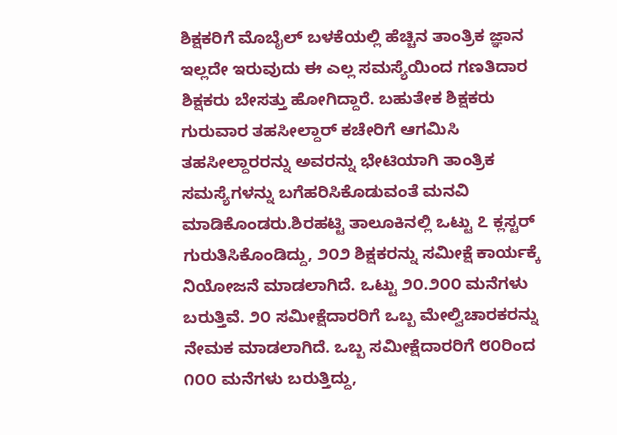ಶಿಕ್ಷಕರಿಗೆ ಮೊಬೈಲ್ ಬಳಕೆಯಲ್ಲಿ ಹೆಚ್ಚಿನ ತಾಂತ್ರಿಕ ಜ್ಞಾನ ಇಲ್ಲದೇ ಇರುವುದು ಈ ಎಲ್ಲ ಸಮಸ್ಯೆಯಿಂದ ಗಣತಿದಾರ ಶಿಕ್ಷಕರು ಬೇಸತ್ತು ಹೋಗಿದ್ದಾರೆ. ಬಹುತೇಕ ಶಿಕ್ಷಕರು ಗುರುವಾರ ತಹಸೀಲ್ದಾರ್ ಕಚೇರಿಗೆ ಆಗಮಿಸಿ ತಹಸೀಲ್ದಾರರನ್ನು ಅವರನ್ನು ಭೇಟಿಯಾಗಿ ತಾಂತ್ರಿಕ ಸಮಸ್ಯೆಗಳನ್ನು ಬಗೆಹರಿಸಿಕೊಡುವಂತೆ ಮನವಿ ಮಾಡಿಕೊಂಡರು.ಶಿರಹಟ್ಟಿ ತಾಲೂಕಿನಲ್ಲಿ ಒಟ್ಟು ೭ ಕ್ಲಸ್ಟರ್ ಗುರುತಿಸಿಕೊಂಡಿದ್ದು, ೨೦೨ ಶಿಕ್ಷಕರನ್ನು ಸಮೀಕ್ಷೆ ಕಾರ್ಯಕ್ಕೆ ನಿಯೋಜನೆ ಮಾಡಲಾಗಿದೆ. ಒಟ್ಟು ೨೦.೨೦೦ ಮನೆಗಳು ಬರುತ್ತಿವೆ. ೨೦ ಸಮೀಕ್ಷೆದಾರರಿಗೆ ಒಬ್ಬ ಮೇಲ್ವಿಚಾರಕರನ್ನು ನೇಮಕ ಮಾಡಲಾಗಿದೆ. ಒಬ್ಬ ಸಮೀಕ್ಷೆದಾರರಿಗೆ ೮೦ರಿಂದ ೧೦೦ ಮನೆಗಳು ಬರುತ್ತಿದ್ದು,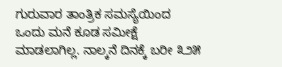ಗುರುವಾರ ತಾಂತ್ರಿಕ ಸಮಸ್ಯೆಯಿಂದ ಒಂದು ಮನೆ ಕೂಡ ಸಮೀಕ್ಷೆ ಮಾಡಲಾಗಿಲ್ಲ. ನಾಲ್ಕನೆ ದಿನಕ್ಕೆ ಬರೀ ೩೨೫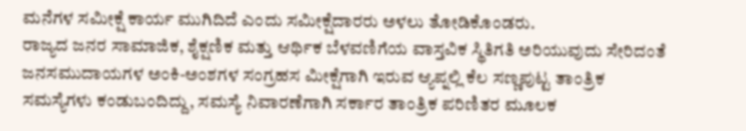ಮನೆಗಳ ಸಮೀಕ್ಷೆ ಕಾರ್ಯ ಮುಗಿದಿದೆ ಎಂದು ಸಮೀಕ್ಷೆದಾರರು ಅಳಲು ತೋಡಿಕೊಂಡರು.
ರಾಜ್ಯದ ಜನರ ಸಾಮಾಜಿಕ, ಶೈಕ್ಷಣಿಕ ಮತ್ತು ಆರ್ಥಿಕ ಬೆಳವಣಿಗೆಯ ವಾಸ್ತವಿಕ ಸ್ಥಿತಿಗತಿ ಅರಿಯುವುದು ಸೇರಿದಂತೆ ಜನಸಮುದಾಯಗಳ ಅಂಕಿ-ಅಂಶಗಳ ಸಂಗ್ರಹಸ ಮೀಕ್ಷೆಗಾಗಿ ಇರುವ ಆ್ಯಪ್ನಲ್ಲಿ ಕೆಲ ಸಣ್ಣಪುಟ್ಟ ತಾಂತ್ರಿಕ ಸಮಸ್ಯೆಗಳು ಕಂಡುಬಂದಿದ್ದು, ಸಮಸ್ಯೆ ನಿವಾರಣೆಗಾಗಿ ಸರ್ಕಾರ ತಾಂತ್ರಿಕ ಪರಿಣಿತರ ಮೂಲಕ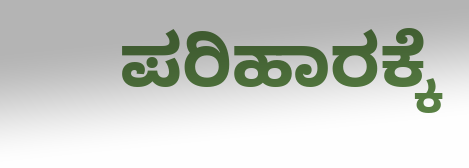ಪರಿಹಾರಕ್ಕೆ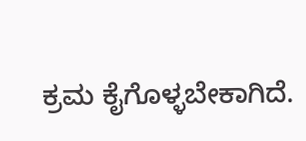ಕ್ರಮ ಕೈಗೊಳ್ಳಬೇಕಾಗಿದೆ.